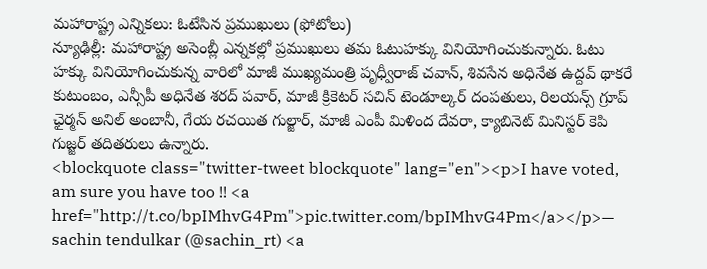మహారాష్ట్ర ఎన్నికలు: ఓటేసిన ప్రముఖులు (ఫోటోలు)
న్యూఢిల్లీ: మహారాష్ట్ర అసెంబ్లీ ఎన్నకల్లో ప్రముఖులు తమ ఓటుహక్కు వినియోగించుకున్నారు. ఓటు హక్కు వినియోగించుకున్న వారిలో మాజీ ముఖ్యమంత్రి పృధ్వీరాజ్ చవాన్, శివసేన అధినేత ఉద్దవ్ థాకరే కుటుంబం, ఎన్సీపీ అధినేత శరద్ పవార్, మాజీ క్రికెటర్ సచిన్ టెండూల్కర్ దంపతులు, రిలయన్స్ గ్రూప్ ఛైర్మన్ అనిల్ అంబానీ, గేయ రచయిత గుల్జార్, మాజీ ఎంపీ మిళింద దేవరా, క్యాబినెట్ మినిస్టర్ కెపి గుజ్జర్ తదితరులు ఉన్నారు.
<blockquote class="twitter-tweet blockquote" lang="en"><p>I have voted, am sure you have too !! <a href="http://t.co/bpIMhvG4Pm">pic.twitter.com/bpIMhvG4Pm</a></p>— sachin tendulkar (@sachin_rt) <a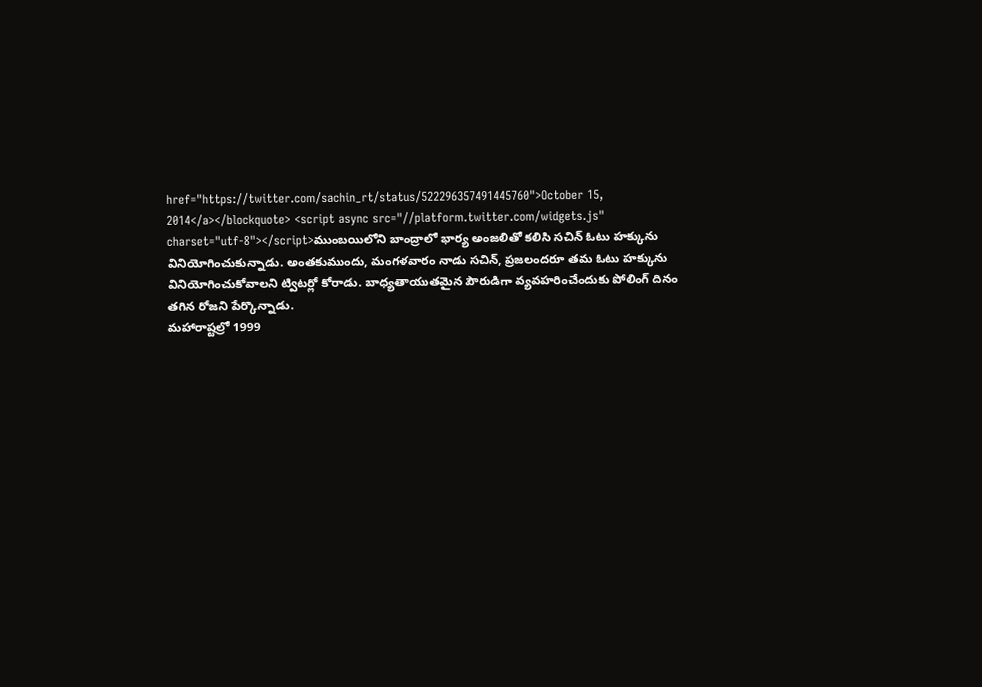href="https://twitter.com/sachin_rt/status/522296357491445760">October 15, 2014</a></blockquote> <script async src="//platform.twitter.com/widgets.js" charset="utf-8"></script>ముంబయిలోని బాంద్రాలో భార్య అంజలితో కలిసి సచిన్ ఓటు హక్కును వినియోగించుకున్నాడు. అంతకుముందు, మంగళవారం నాడు సచిన్, ప్రజలందరూ తమ ఓటు హక్కును వినియోగించుకోవాలని ట్విటర్లో కోరాడు. బాధ్యతాయుతమైన పౌరుడిగా వ్యవహరించేందుకు పోలింగ్ దినం తగిన రోజని పేర్కొన్నాడు.
మహారాష్టల్రో 1999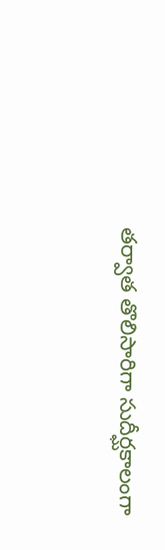తర్వాత తొలిసారిగా సుదీర్ఘకాలంగా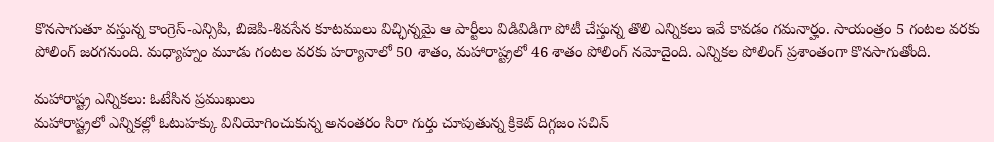కొనసాగుతూ వస్తున్న కాంగ్రెస్-ఎన్సిపి, బిజెపి-శివసేన కూటములు విచ్ఛిన్నమై ఆ పార్టీలు విడివిడిగా పోటీ చేస్తున్న తొలి ఎన్నికలు ఇవే కావడం గమనార్హం. సాయంత్రం 5 గంటల వరకు పోలింగ్ జరగనుంది. మధ్యాహ్నం మూడు గంటల వరకు హర్యానాలో 50 శాతం, మహారాష్ట్రలో 46 శాతం పోలింగ్ నమోదైంది. ఎన్నికల పోలింగ్ ప్రశాంతంగా కొనసాగుతోంది.

మహారాష్ట్ర ఎన్నికలు: ఓటేసిన ప్రముఖులు
మహారాష్ట్రలో ఎన్నికల్లో ఓటుహక్కు వినియోగించుకున్న అనంతరం సిరా గుర్తు చూపుతున్న క్రికెట్ దిగ్గజం సచిన్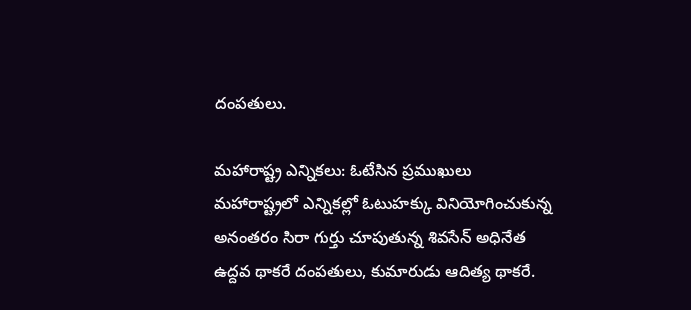దంపతులు.

మహారాష్ట్ర ఎన్నికలు: ఓటేసిన ప్రముఖులు
మహారాష్ట్రలో ఎన్నికల్లో ఓటుహక్కు వినియోగించుకున్న అనంతరం సిరా గుర్తు చూపుతున్న శివసేన్ అధినేత ఉద్దవ థాకరే దంపతులు, కుమారుడు ఆదిత్య థాకరే.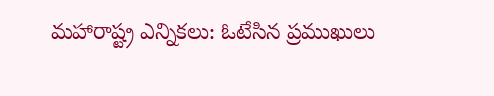మహారాష్ట్ర ఎన్నికలు: ఓటేసిన ప్రముఖులు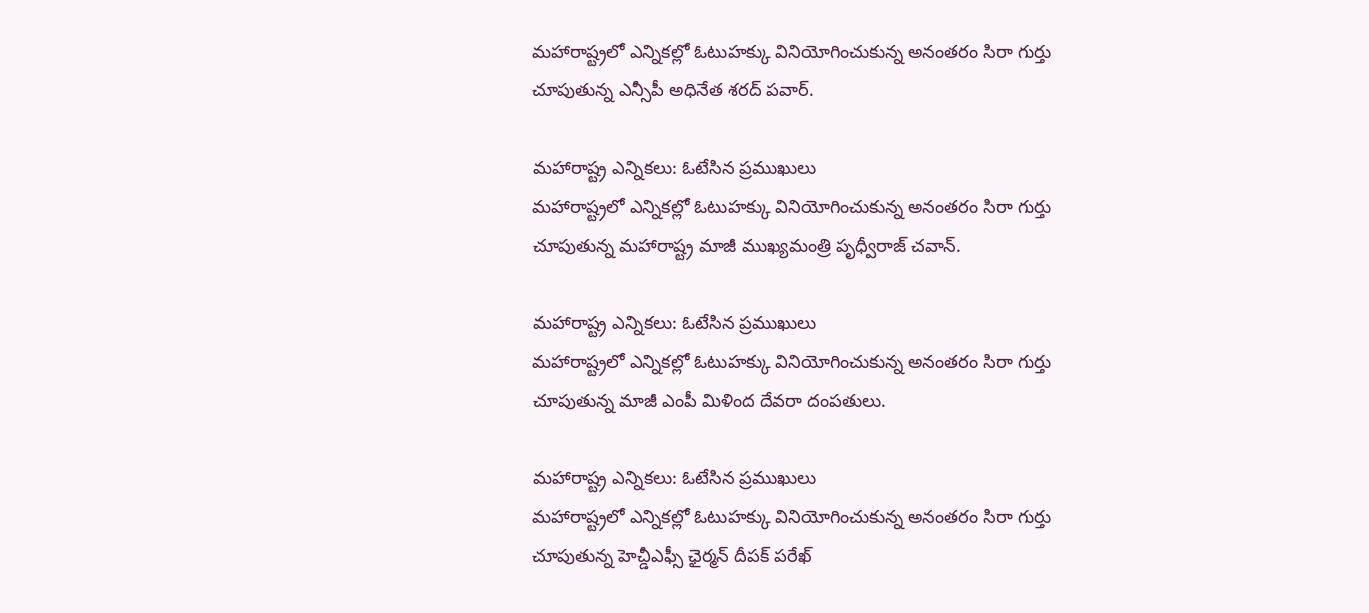మహారాష్ట్రలో ఎన్నికల్లో ఓటుహక్కు వినియోగించుకున్న అనంతరం సిరా గుర్తు చూపుతున్న ఎన్సీపీ అధినేత శరద్ పవార్.

మహారాష్ట్ర ఎన్నికలు: ఓటేసిన ప్రముఖులు
మహారాష్ట్రలో ఎన్నికల్లో ఓటుహక్కు వినియోగించుకున్న అనంతరం సిరా గుర్తు చూపుతున్న మహారాష్ట్ర మాజీ ముఖ్యమంత్రి పృధ్వీరాజ్ చవాన్.

మహారాష్ట్ర ఎన్నికలు: ఓటేసిన ప్రముఖులు
మహారాష్ట్రలో ఎన్నికల్లో ఓటుహక్కు వినియోగించుకున్న అనంతరం సిరా గుర్తు చూపుతున్న మాజీ ఎంపీ మిళింద దేవరా దంపతులు.

మహారాష్ట్ర ఎన్నికలు: ఓటేసిన ప్రముఖులు
మహారాష్ట్రలో ఎన్నికల్లో ఓటుహక్కు వినియోగించుకున్న అనంతరం సిరా గుర్తు చూపుతున్న హెచ్డీఎఫ్సీ ఛైర్మన్ దీపక్ పరేఖ్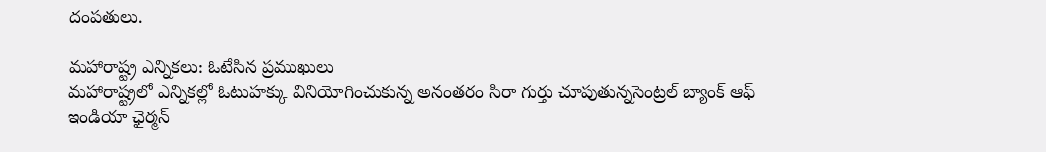దంపతులు.

మహారాష్ట్ర ఎన్నికలు: ఓటేసిన ప్రముఖులు
మహారాష్ట్రలో ఎన్నికల్లో ఓటుహక్కు వినియోగించుకున్న అనంతరం సిరా గుర్తు చూపుతున్నసెంట్రల్ బ్యాంక్ ఆఫ్ ఇండియా ఛైర్మన్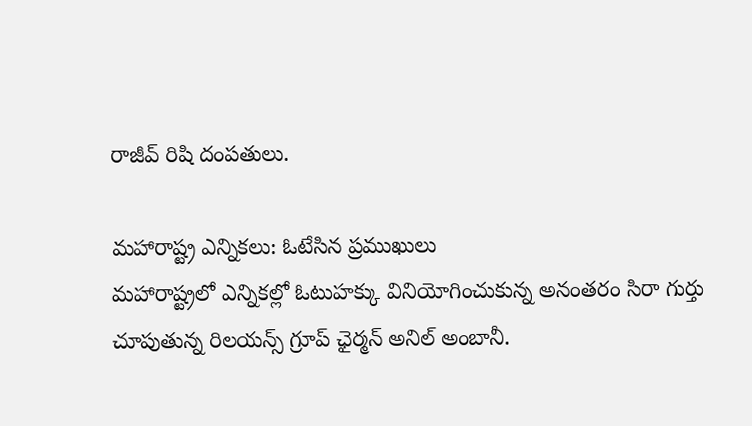రాజీవ్ రిషి దంపతులు.

మహారాష్ట్ర ఎన్నికలు: ఓటేసిన ప్రముఖులు
మహారాష్ట్రలో ఎన్నికల్లో ఓటుహక్కు వినియోగించుకున్న అనంతరం సిరా గుర్తు చూపుతున్న రిలయన్స్ గ్రూప్ ఛైర్మన్ అనిల్ అంబానీ.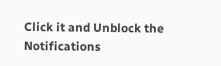Click it and Unblock the Notifications